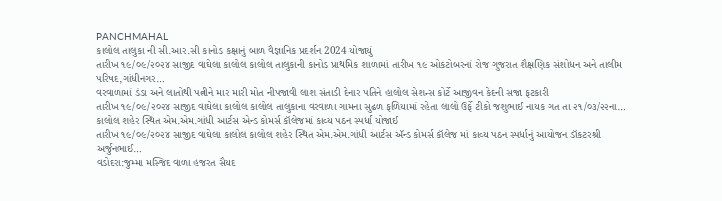PANCHMAHAL
કાલોલ તાલુકા ની સી.આર.સી કાનોડ કક્ષાનું બાળ વૈજ્ઞાનિક પ્રદર્શન 2024 યોજાયું
તારીખ ૧૯/૦૯/૨૦૨૪ સાજીદ વાઘેલા કાલોલ કાલોલ તાલુકાની કાનોડ પ્રાથમિક શાળામાં તારીખ ૧૯ ઓકટોબરનાં રોજ ગુજરાત શૈક્ષણિક સંશોધન અને તાલીમ પરિષદ,ગાંધીનગર…
વરવાળામાં ડંડા અને લાતોથી પત્નીને માર મારી મોત નીપજાવી લાશ સંતાડી દેનાર પતિને હાલોલ સેશન્સ કોર્ટે આજીવન કેદની સજા ફટકારી
તારીખ ૧૯/૦૯/૨૦૨૪ સાજીદ વાઘેલા કાલોલ કાલોલ તાલુકાના વરવાળા ગામના સુઢળ ફળિયામાં રહેતા લાલો ઉર્ફે ટીકો જશુભાઈ નાયક ગત તા ૨૧/૦૩/૨૨ના…
કાલોલ શહેર સ્થિત એમ.એમ.ગાંધી આર્ટસ એન્ડ કોમર્સ કૉલેજમાં કાવ્ય પઠન સ્પર્ધા યોજાઈ
તારીખ ૧૯/૦૯/૨૦૨૪ સાજીદ વાઘેલા કાલોલ કાલોલ શહેર સ્થિત એમ.એમ.ગાંધી આર્ટસ ઍન્ડ કોમર્સ કૉલેજ માં કાવ્ય પઠન સ્પર્ધાનું આયોજન ડૉકટરશ્રી અર્જુનભાઈ…
વડોદરા:જુમ્મા મસ્જિદ વાળા હજરત સૈયદ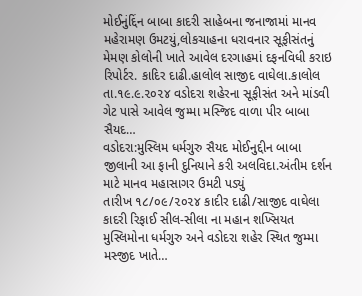મોઈનુંદ્દિંન બાબા કાદરી સાહેબના જનાજામાં માનવ મહેરામણ ઉમટયું,લોકચાહના ધરાવનાર સૂફીસંતનું મેમણ કોલોની ખાતે આવેલ દરગાહમાં દફનવિધી કરાઇ
રિપોર્ટર. કાદિર દાઢી.હાલોલ સાજીદ વાઘેલા.કાલોલ તા.૧૯.૯.૨૦૨૪ વડોદરા શહેરના સૂફીસંત અને માંડવી ગેટ પાસે આવેલ જુમ્મા મસ્જિદ વાળા પીર બાબા સૈયદ…
વડોદરા:મુસ્લિમ ધર્મગુરુ સૈયદ મોઈનુદ્દીન બાબા જીલાની આ ફાની દુનિયાને કરી અલવિદા.અંતીમ દર્શન માટે માનવ મહાસાગર ઉમટી પડ્યું
તારીખ ૧૮/૦૯/૨૦૨૪ કાદીર દાઢી/સાજીદ વાઘેલા કાદરી રિફાઈ સીલ-સીલા ના મહાન શખ્સિયત મુસ્લિમોના ધર્મગુરુ અને વડોદરા શહેર સ્થિત જુમ્મા મસ્જીદ ખાતે…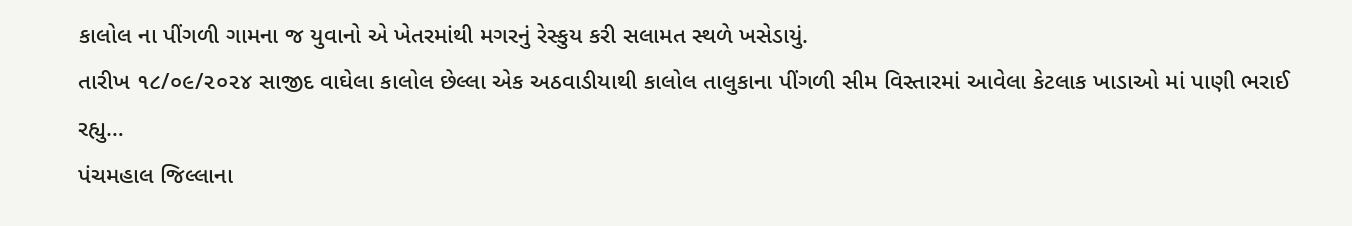કાલોલ ના પીંગળી ગામના જ યુવાનો એ ખેતરમાંથી મગરનું રેસ્કુય કરી સલામત સ્થળે ખસેડાયું.
તારીખ ૧૮/૦૯/૨૦૨૪ સાજીદ વાઘેલા કાલોલ છેલ્લા એક અઠવાડીયાથી કાલોલ તાલુકાના પીંગળી સીમ વિસ્તારમાં આવેલા કેટલાક ખાડાઓ માં પાણી ભરાઈ રહ્યુ…
પંચમહાલ જિલ્લાના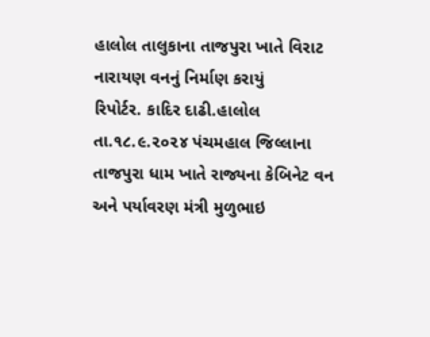હાલોલ તાલુકાના તાજપુરા ખાતે વિરાટ નારાયણ વનનું નિર્માણ કરાયું
રિપોર્ટર. કાદિર દાઢી.હાલોલ તા.૧૮.૯.૨૦૨૪ પંચમહાલ જિલ્લાના તાજપુરા ધામ ખાતે રાજ્યના કેબિનેટ વન અને પર્યાવરણ મંત્રી મુળુભાઇ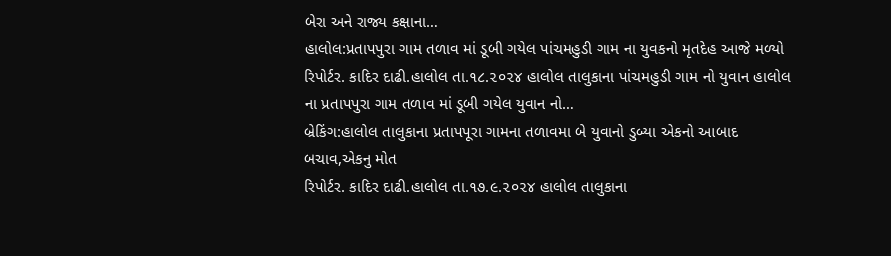બેરા અને રાજ્ય કક્ષાના…
હાલોલ:પ્રતાપપુરા ગામ તળાવ માં ડૂબી ગયેલ પાંચમહુડી ગામ ના યુવકનો મૃતદેહ આજે મળ્યો
રિપોર્ટર. કાદિર દાઢી.હાલોલ તા.૧૮.૨૦૨૪ હાલોલ તાલુકાના પાંચમહુડી ગામ નો યુવાન હાલોલ ના પ્રતાપપુરા ગામ તળાવ માં ડૂબી ગયેલ યુવાન નો…
બ્રેકિંગ:હાલોલ તાલુકાના પ્રતાપપૂરા ગામના તળાવમા બે યુવાનો ડુબ્યા એકનો આબાદ બચાવ,એકનુ મોત
રિપોર્ટર. કાદિર દાઢી.હાલોલ તા.૧૭.૯.૨૦૨૪ હાલોલ તાલુકાના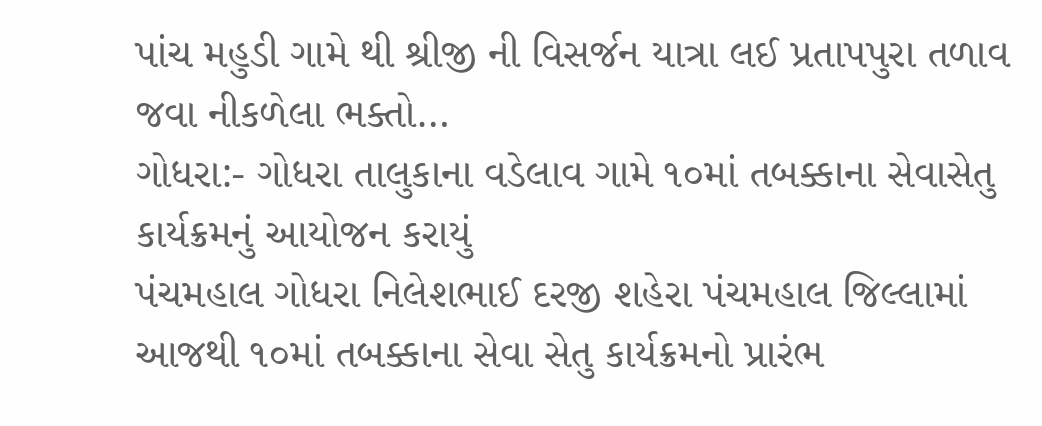પાંચ મહુડી ગામે થી શ્રીજી ની વિસર્જન યાત્રા લઈ પ્રતાપપુરા તળાવ જવા નીકળેલા ભક્તો…
ગોધરા:- ગોધરા તાલુકાના વડેલાવ ગામે ૧૦માં તબક્કાના સેવાસેતુ કાર્યક્રમનું આયોજન કરાયું
પંચમહાલ ગોધરા નિલેશભાઈ દરજી શહેરા પંચમહાલ જિલ્લામાં આજથી ૧૦માં તબક્કાના સેવા સેતુ કાર્યક્રમનો પ્રારંભ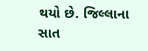થયો છે. જિલ્લાના સાત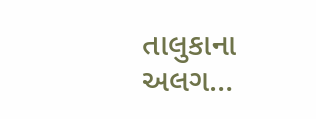તાલુકાના અલગ…